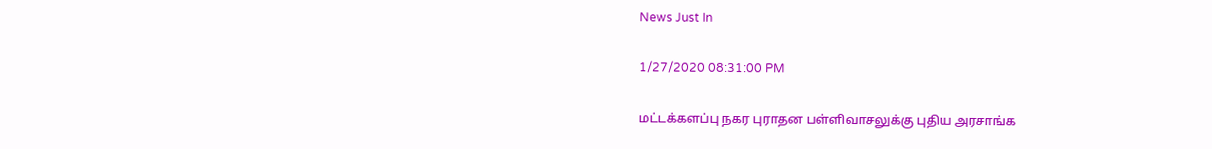News Just In

1/27/2020 08:31:00 PM

மட்டக்களப்பு நகர புராதன பள்ளிவாசலுக்கு புதிய அரசாங்க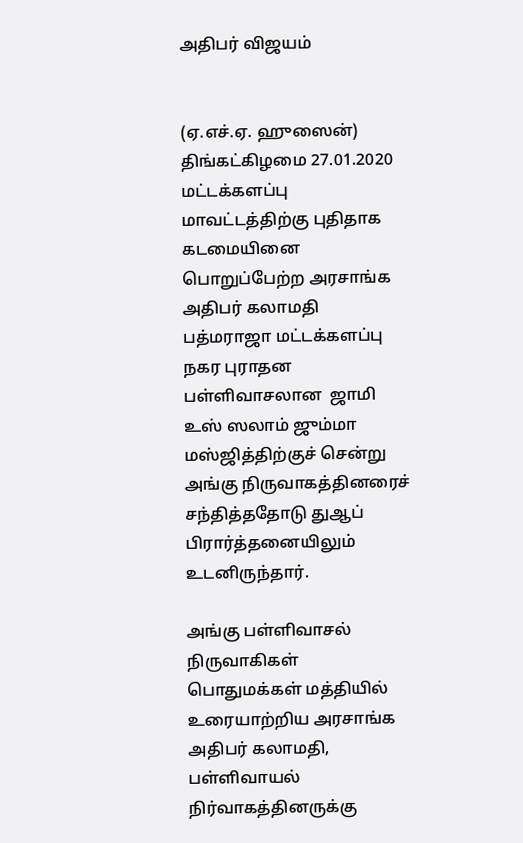அதிபர் விஜயம்


(ஏ.எச்.ஏ. ஹுஸைன்)
திங்கட்கிழமை 27.01.2020  மட்டக்களப்பு மாவட்டத்திற்கு புதிதாக கடமையினை பொறுப்பேற்ற அரசாங்க அதிபர் கலாமதி பத்மராஜா மட்டக்களப்பு நகர புராதன பள்ளிவாசலான  ஜாமி உஸ் ஸலாம் ஜும்மா  மஸ்ஜித்திற்குச் சென்று அங்கு நிருவாகத்தினரைச் சந்தித்ததோடு துஆப் பிரார்த்தனையிலும் உடனிருந்தார்.

அங்கு பள்ளிவாசல் நிருவாகிகள் பொதுமக்கள் மத்தியில் உரையாற்றிய அரசாங்க அதிபர் கலாமதி, பள்ளிவாயல் நிர்வாகத்தினருக்கு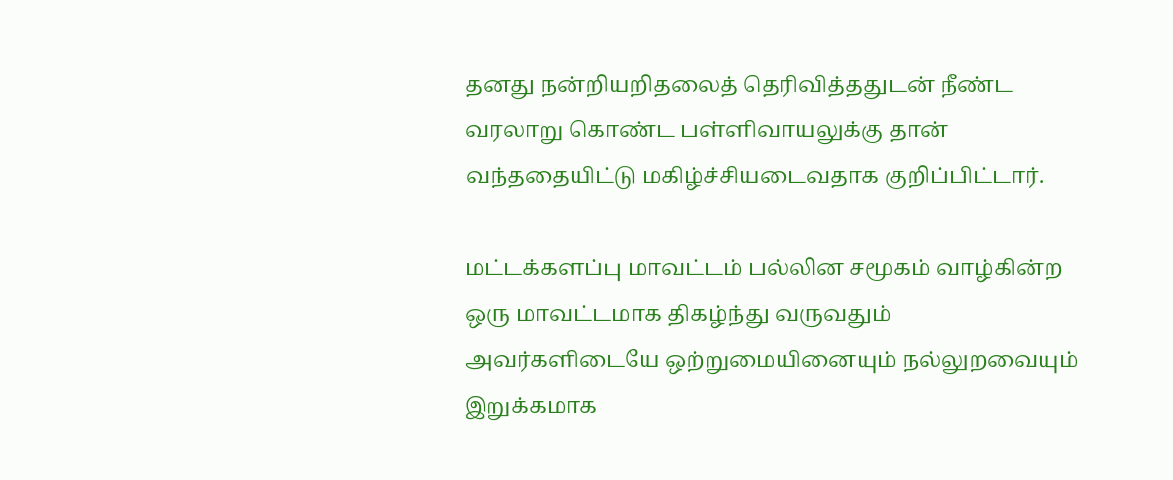தனது நன்றியறிதலைத் தெரிவித்ததுடன் நீண்ட வரலாறு கொண்ட பள்ளிவாயலுக்கு தான் வந்ததையிட்டு மகிழ்ச்சியடைவதாக குறிப்பிட்டார்.

மட்டக்களப்பு மாவட்டம் பல்லின சமூகம் வாழ்கின்ற ஒரு மாவட்டமாக திகழ்ந்து வருவதும் அவர்களிடையே ஒற்றுமையினையும் நல்லுறவையும் இறுக்கமாக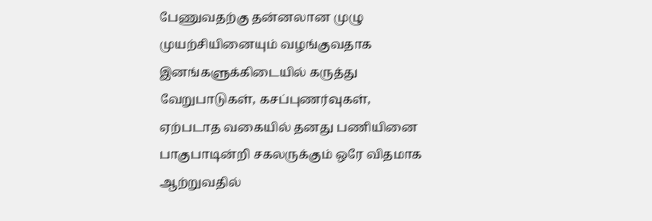பேணுவதற்கு தன்னலான முழு முயற்சியினையும் வழங்குவதாக இனங்களுக்கிடையில் கருத்து  வேறுபாடுகள், கசப்புணர்வுகள், ஏற்படாத வகையில் தனது பணியினை பாகுபாடின்றி சகலருக்கும் ஒரே விதமாக ஆற்றுவதில்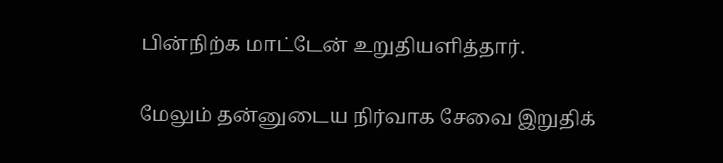பின்நிற்க மாட்டேன் உறுதியளித்தார்.

மேலும் தன்னுடைய நிர்வாக சேவை இறுதிக்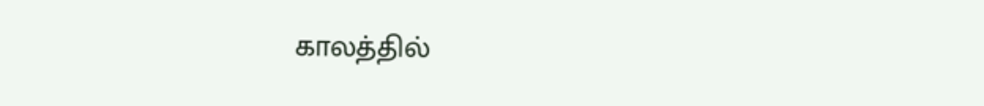காலத்தில்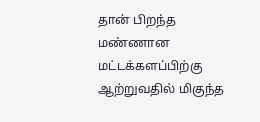தான் பிறந்த மண்ணான மட்டக்களப்பிற்கு ஆற்றுவதில் மிகுந்த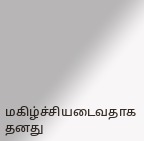மகிழ்ச்சியடைவதாக தனது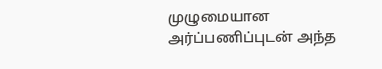முழுமையான அர்ப்பணிப்புடன் அந்த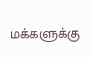மக்களுக்கு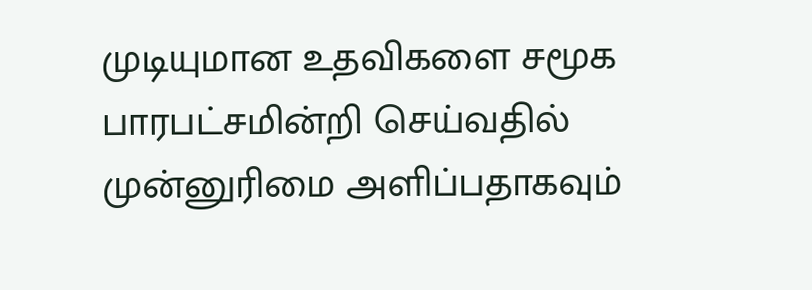முடியுமான உதவிகளை சமூக பாரபட்சமின்றி செய்வதில் முன்னுரிமை அளிப்பதாகவும்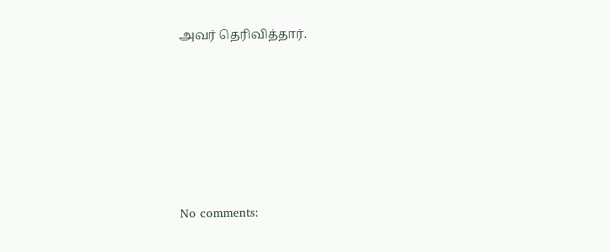அவர் தெரிவித்தார்.








No comments: